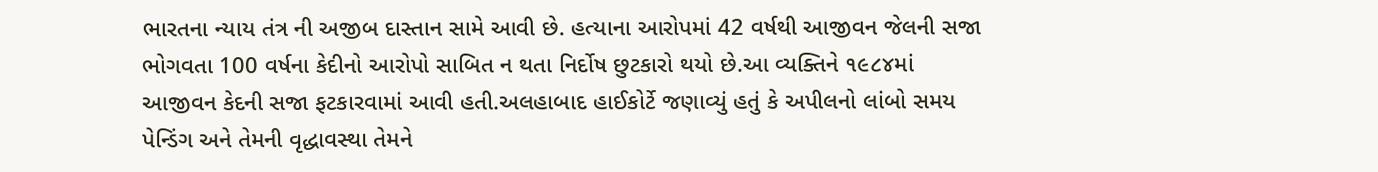ભારતના ન્યાય તંત્ર ની અજીબ દાસ્તાન સામે આવી છે. હત્યાના આરોપમાં 42 વર્ષથી આજીવન જેલની સજા ભોગવતા 100 વર્ષના કેદીનો આરોપો સાબિત ન થતા નિર્દોષ છુટકારો થયો છે.આ વ્યક્તિને ૧૯૮૪માં આજીવન કેદની સજા ફટકારવામાં આવી હતી.અલહાબાદ હાઈકોર્ટે જણાવ્યું હતું કે અપીલનો લાંબો સમય પેન્ડિંગ અને તેમની વૃદ્ધાવસ્થા તેમને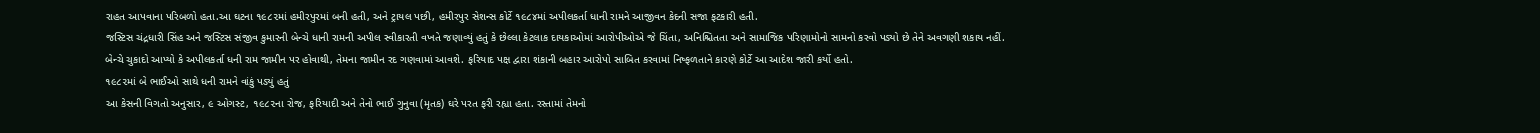રાહત આપવાના પરિબળો હતા.આ ઘટના ૧૯૮૨માં હમીરપુરમાં બની હતી, અને ટ્રાયલ પછી, હમીરપુર સેશન્સ કોર્ટે ૧૯૮૪માં અપીલકર્તા ધાની રામને આજીવન કેદની સજા ફટકારી હતી.
જસ્ટિસ ચંદ્રધારી સિંહ અને જસ્ટિસ સંજીવ કુમારની બેન્ચે ધાની રામની અપીલ સ્વીકારતી વખતે જણાવ્યું હતું કે છેલ્લા કેટલાક દાયકાઓમાં આરોપીઓએ જે ચિંતા, અનિશ્ચિતતા અને સામાજિક પરિણામોનો સામનો કરવો પડ્યો છે તેને અવગણી શકાય નહીં.
બેન્ચે ચુકાદો આપ્યો કે અપીલકર્તા ધની રામ જામીન પર હોવાથી, તેમના જામીન રદ ગણવામાં આવશે. ફરિયાદ પક્ષ દ્વારા શંકાની બહાર આરોપો સાબિત કરવામાં નિષ્ફળતાને કારણે કોર્ટે આ આદેશ જારી કર્યો હતો.
૧૯૮૨માં બે ભાઈઓ સાથે ધની રામને વાંકું પડ્યું હતું
આ કેસની વિગતો અનુસાર, ૯ ઓગસ્ટ, ૧૯૮૨ના રોજ, ફરિયાદી અને તેનો ભાઈ ગુનુવા (મૃતક) ઘરે પરત ફરી રહ્યા હતા. રસ્તામાં તેમનો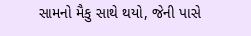સામનો મૈકુ સાથે થયો, જેની પાસે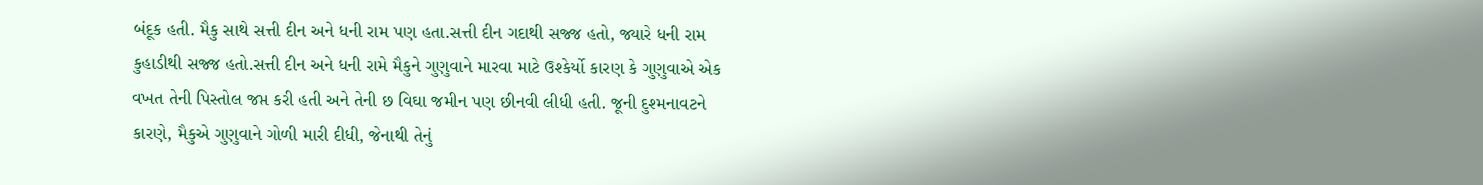બંદૂક હતી. મૈકુ સાથે સત્તી દીન અને ધની રામ પણ હતા.સત્તી દીન ગદાથી સજ્જ હતો, જ્યારે ધની રામ કુહાડીથી સજ્જ હતો.સત્તી દીન અને ધની રામે મૈકુને ગુણુવાને મારવા માટે ઉશ્કેર્યો કારણ કે ગુણુવાએ એક વખત તેની પિસ્તોલ જપ્ત કરી હતી અને તેની છ વિઘા જમીન પણ છીનવી લીધી હતી. જૂની દુશ્મનાવટને કારણે, મૈકુએ ગુણુવાને ગોળી મારી દીધી, જેનાથી તેનું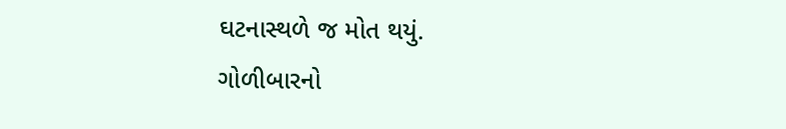ઘટનાસ્થળે જ મોત થયું.
ગોળીબારનો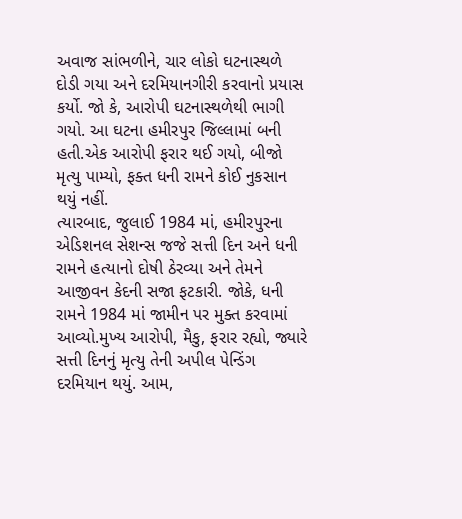અવાજ સાંભળીને, ચાર લોકો ઘટનાસ્થળે દોડી ગયા અને દરમિયાનગીરી કરવાનો પ્રયાસ કર્યો. જો કે, આરોપી ઘટનાસ્થળેથી ભાગી ગયો. આ ઘટના હમીરપુર જિલ્લામાં બની હતી.એક આરોપી ફરાર થઈ ગયો, બીજો મૃત્યુ પામ્યો, ફક્ત ધની રામને કોઈ નુકસાન થયું નહીં.
ત્યારબાદ, જુલાઈ 1984 માં, હમીરપુરના એડિશનલ સેશન્સ જજે સત્તી દિન અને ધની રામને હત્યાનો દોષી ઠેરવ્યા અને તેમને આજીવન કેદની સજા ફટકારી. જોકે, ધની રામને 1984 માં જામીન પર મુક્ત કરવામાં આવ્યો.મુખ્ય આરોપી, મૈકુ, ફરાર રહ્યો, જ્યારે સત્તી દિનનું મૃત્યુ તેની અપીલ પેન્ડિંગ દરમિયાન થયું. આમ,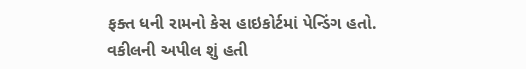ફક્ત ધની રામનો કેસ હાઇકોર્ટમાં પેન્ડિંગ હતો.
વકીલની અપીલ શું હતી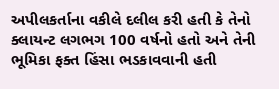અપીલકર્તાના વકીલે દલીલ કરી હતી કે તેનો ક્લાયન્ટ લગભગ 100 વર્ષનો હતો અને તેની ભૂમિકા ફક્ત હિંસા ભડકાવવાની હતી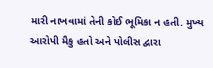મારી નાખવામાં તેની કોઈ ભૂમિકા ન હતી. મુખ્ય આરોપી મૈકુ હતો અને પોલીસ દ્વારા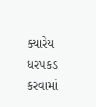ક્યારેય ધરપકડ કરવામાં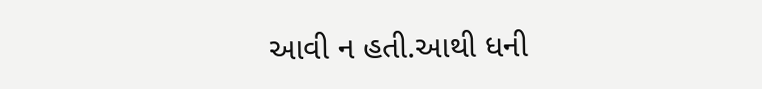આવી ન હતી.આથી ધની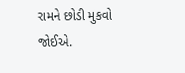રામને છોડી મુકવો જોઈએ.